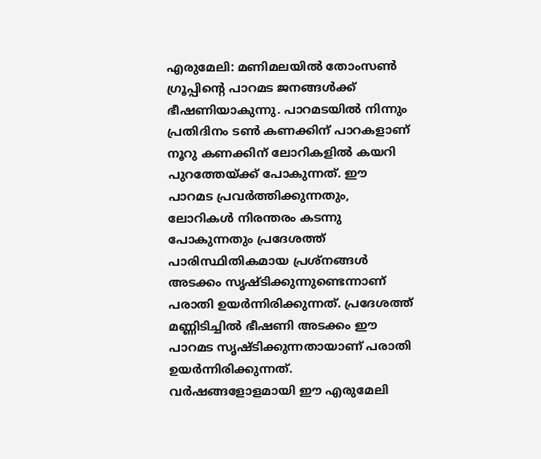എരുമേലി: മണിമലയിൽ തോംസൺ ഗ്രൂപ്പിന്റെ പാറമട ജനങ്ങൾക്ക് ഭീഷണിയാകുന്നു. പാറമടയിൽ നിന്നും പ്രതിദിനം ടൺ കണക്കിന് പാറകളാണ് നൂറു കണക്കിന് ലോറികളിൽ കയറി പുറത്തേയ്ക്ക് പോകുന്നത്. ഈ പാറമട പ്രവർത്തിക്കുന്നതും, ലോറികൾ നിരന്തരം കടന്നു പോകുന്നതും പ്രദേശത്ത് പാരിസ്ഥിതികമായ പ്രശ്നങ്ങൾ അടക്കം സൃഷ്ടിക്കുന്നുണ്ടെന്നാണ് പരാതി ഉയർന്നിരിക്കുന്നത്. പ്രദേശത്ത് മണ്ണിടിച്ചിൽ ഭീഷണി അടക്കം ഈ പാറമട സൃഷ്ടിക്കുന്നതായാണ് പരാതി ഉയർന്നിരിക്കുന്നത്.
വർഷങ്ങളോളമായി ഈ എരുമേലി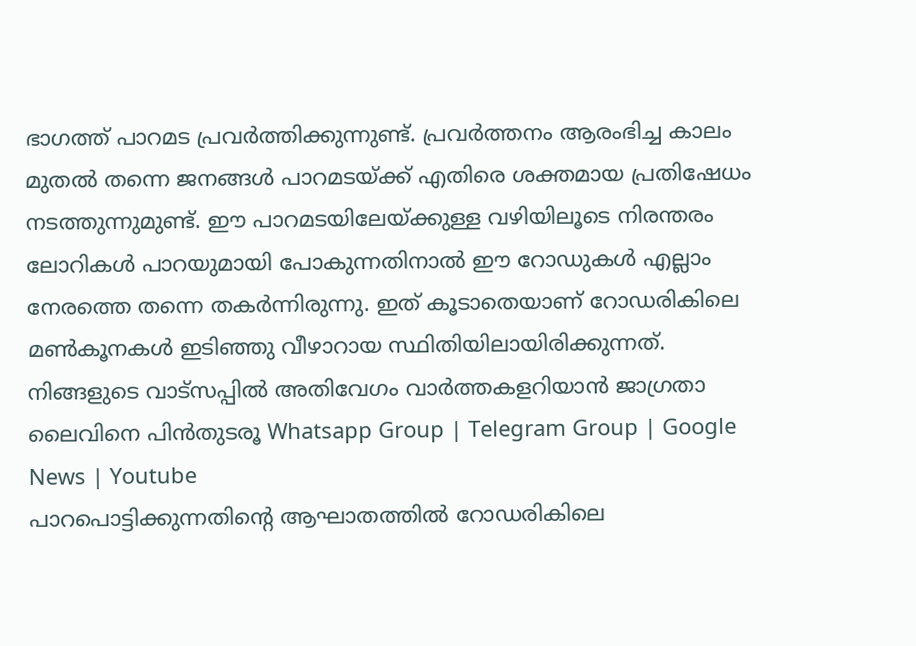ഭാഗത്ത് പാറമട പ്രവർത്തിക്കുന്നുണ്ട്. പ്രവർത്തനം ആരംഭിച്ച കാലം മുതൽ തന്നെ ജനങ്ങൾ പാറമടയ്ക്ക് എതിരെ ശക്തമായ പ്രതിഷേധം നടത്തുന്നുമുണ്ട്. ഈ പാറമടയിലേയ്ക്കുള്ള വഴിയിലൂടെ നിരന്തരം ലോറികൾ പാറയുമായി പോകുന്നതിനാൽ ഈ റോഡുകൾ എല്ലാം നേരത്തെ തന്നെ തകർന്നിരുന്നു. ഇത് കൂടാതെയാണ് റോഡരികിലെ മൺകൂനകൾ ഇടിഞ്ഞു വീഴാറായ സ്ഥിതിയിലായിരിക്കുന്നത്.
നിങ്ങളുടെ വാട്സപ്പിൽ അതിവേഗം വാർത്തകളറിയാൻ ജാഗ്രതാ ലൈവിനെ പിൻതുടരൂ Whatsapp Group | Telegram Group | Google News | Youtube
പാറപൊട്ടിക്കുന്നതിന്റെ ആഘാതത്തിൽ റോഡരികിലെ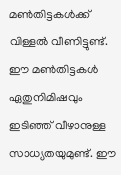മൺതിട്ടകൾക്ക് വിള്ളൽ വീണിട്ടുണ്ട്. ഈ മൺതിട്ടകൾ ഏതുനിമിഷവും ഇടിഞ്ഞ് വീഴാനുള്ള സാധ്യതയുമുണ്ട്. ഈ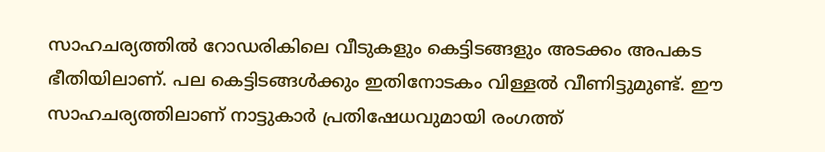സാഹചര്യത്തിൽ റോഡരികിലെ വീടുകളും കെട്ടിടങ്ങളും അടക്കം അപകട ഭീതിയിലാണ്. പല കെട്ടിടങ്ങൾക്കും ഇതിനോടകം വിള്ളൽ വീണിട്ടുമുണ്ട്. ഈ സാഹചര്യത്തിലാണ് നാട്ടുകാർ പ്രതിഷേധവുമായി രംഗത്ത്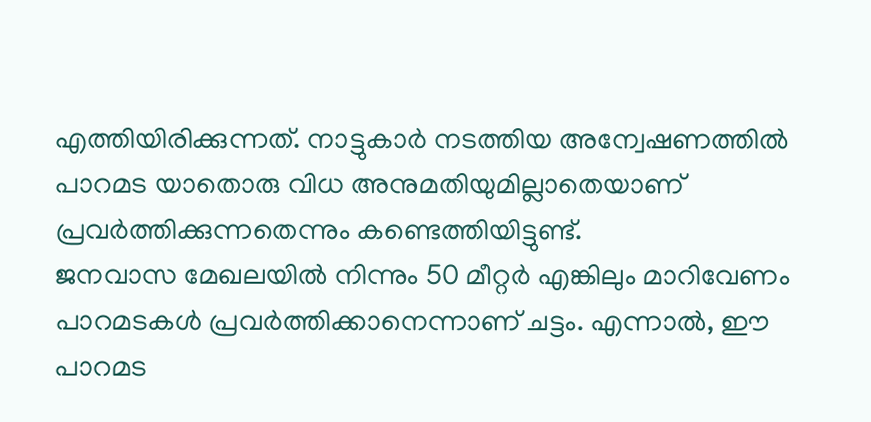എത്തിയിരിക്കുന്നത്. നാട്ടുകാർ നടത്തിയ അന്വേഷണത്തിൽ പാറമട യാതൊരു വിധ അനുമതിയുമില്ലാതെയാണ് പ്രവർത്തിക്കുന്നതെന്നും കണ്ടെത്തിയിട്ടുണ്ട്.
ജനവാസ മേഖലയിൽ നിന്നും 50 മീറ്റർ എങ്കിലും മാറിവേണം പാറമടകൾ പ്രവർത്തിക്കാനെന്നാണ് ചട്ടം. എന്നാൽ, ഈ പാറമട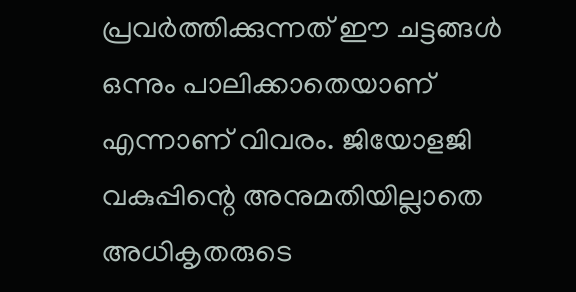പ്രവർത്തിക്കുന്നത് ഈ ചട്ടങ്ങൾ ഒന്നും പാലിക്കാതെയാണ് എന്നാണ് വിവരം. ജിയോളജി വകുപ്പിന്റെ അനുമതിയില്ലാതെ അധികൃതരുടെ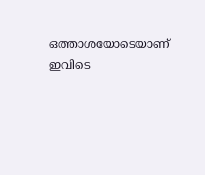ഒത്താശയോടെയാണ് ഇവിടെ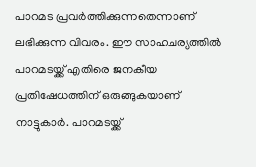പാറമട പ്രവർത്തിക്കുന്നതെന്നാണ് ലഭിക്കുന്ന വിവരം. ഈ സാഹചര്യത്തിൽ പാറമടയ്ക്ക് എതിരെ ജനകീയ പ്രതിഷേധത്തിന് ഒരുങ്ങുകയാണ് നാട്ടുകാർ. പാറമടയ്ക്ക്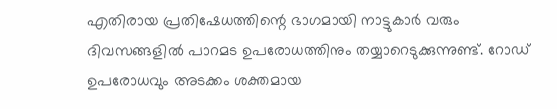എതിരായ പ്രതിഷേധത്തിന്റെ ഭാഗമായി നാട്ടുകാർ വരും ദിവസങ്ങളിൽ പാറമട ഉപരോധത്തിനും തയ്യാറെടുക്കുന്നുണ്ട്. റോഡ് ഉപരോധവും അടക്കം ശക്തമായ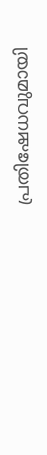പ്രതിഷേധവുമായി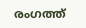രംഗത്ത്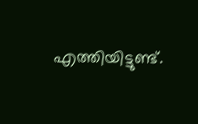എത്തിയിട്ടുണ്ട്.